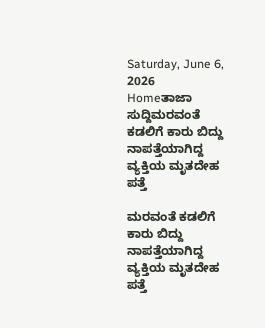Saturday, June 6, 2026
Homeತಾಜಾ ಸುದ್ದಿಮರವಂತೆ ಕಡಲಿಗೆ ಕಾರು ಬಿದ್ದು ನಾಪತ್ತೆಯಾಗಿದ್ದ ವ್ಯಕ್ತಿಯ ಮೃತದೇಹ ಪತ್ತೆ

ಮರವಂತೆ ಕಡಲಿಗೆ ಕಾರು ಬಿದ್ದು ನಾಪತ್ತೆಯಾಗಿದ್ದ ವ್ಯಕ್ತಿಯ ಮೃತದೇಹ ಪತ್ತೆ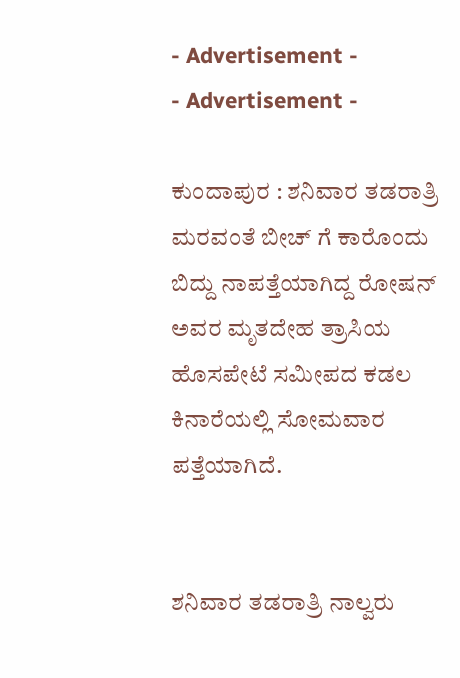- Advertisement -
- Advertisement -

ಕುಂದಾಪುರ : ಶನಿವಾರ ತಡರಾತ್ರಿ ಮರವಂತೆ ಬೀಚ್ ಗೆ ಕಾರೊಂದು ಬಿದ್ದು ನಾಪತ್ತೆಯಾಗಿದ್ದ ರೋಷನ್ ಅವರ ಮೃತದೇಹ ತ್ರಾಸಿಯ ಹೊಸಪೇಟೆ ಸಮೀಪದ ಕಡಲ ಕಿನಾರೆಯಲ್ಲಿ ಸೋಮವಾರ ಪತ್ತೆಯಾಗಿದೆ.


ಶನಿವಾರ ತಡರಾತ್ರಿ ನಾಲ್ವರು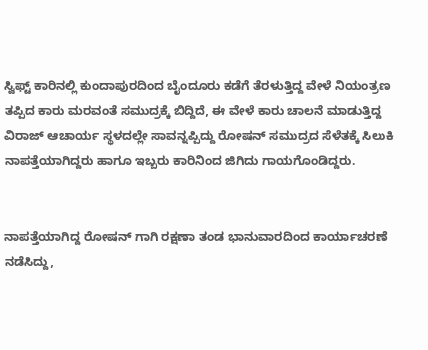ಸ್ವಿಫ್ಟ್ ಕಾರಿನಲ್ಲಿ ಕುಂದಾಪುರದಿಂದ ಬೈಂದೂರು ಕಡೆಗೆ ತೆರಳುತ್ತಿದ್ದ ವೇಳೆ ನಿಯಂತ್ರಣ ತಪ್ಪಿದ ಕಾರು ಮರವಂತೆ ಸಮುದ್ರಕ್ಕೆ ಬಿದ್ದಿದೆ, ಈ ವೇಳೆ ಕಾರು ಚಾಲನೆ ಮಾಡುತ್ತಿದ್ದ ವಿರಾಜ್ ಆಚಾರ್ಯ ಸ್ಥಳದಲ್ಲೇ ಸಾವನ್ನಪ್ಪಿದ್ದು ರೋಷನ್ ಸಮುದ್ರದ ಸೆಳೆತಕ್ಕೆ ಸಿಲುಕಿ ನಾಪತ್ತೆಯಾಗಿದ್ದರು ಹಾಗೂ ಇಬ್ಬರು ಕಾರಿನಿಂದ ಜಿಗಿದು ಗಾಯಗೊಂಡಿದ್ದರು.


ನಾಪತ್ತೆಯಾಗಿದ್ದ ರೋಷನ್ ಗಾಗಿ ರಕ್ಷಣಾ ತಂಡ ಭಾನುವಾರದಿಂದ ಕಾರ್ಯಾಚರಣೆ ನಡೆಸಿದ್ದು,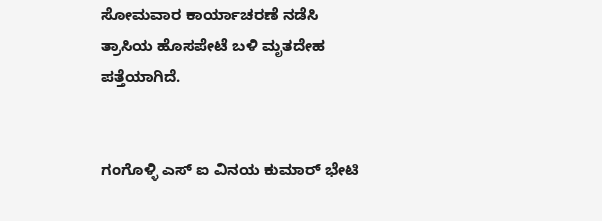ಸೋಮವಾರ ಕಾರ್ಯಾಚರಣೆ ನಡೆಸಿ ತ್ರಾಸಿಯ ಹೊಸಪೇಟೆ ಬಳಿ ಮೃತದೇಹ ಪತ್ತೆಯಾಗಿದೆ.


ಗಂಗೊಳ್ಳಿ ಎಸ್ ಐ ವಿನಯ ಕುಮಾರ್ ಭೇಟಿ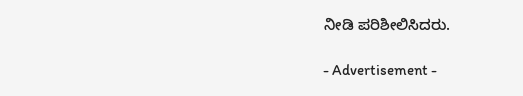ನೀಡಿ ಪರಿಶೀಲಿಸಿದರು.

- Advertisement -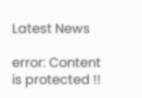Latest News

error: Content is protected !!